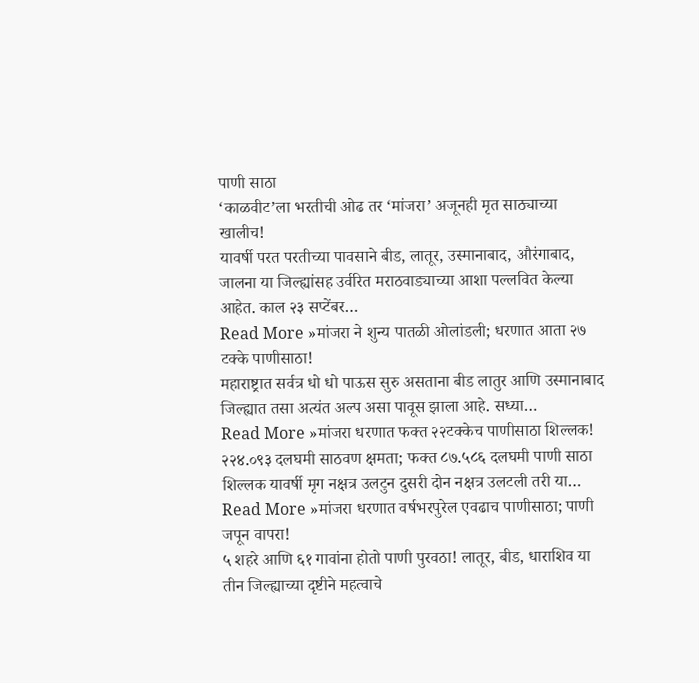पाणी साठा
‘काळवीट’ला भरतीची ओढ तर ‘मांजरा’ अजूनही मृत साठ्याच्या खालीच!
यावर्षी परत परतीच्या पावसाने बीड, लातूर, उस्मानाबाद, औरंगाबाद, जालना या जिल्ह्यांसह उर्वरित मराठवाड्याच्या आशा पल्लवित केल्या आहेत. काल २३ सप्टेंबर…
Read More »मांजरा ने शुन्य पातळी ओलांडली; धरणात आता २७ टक्के पाणीसाठा!
महाराष्ट्रात सर्वत्र धो धो पाऊस सुरु असताना बीड लातुर आणि उस्मानाबाद जिल्ह्यात तसा अत्यंत अल्प असा पावूस झाला आहे. सध्या…
Read More »मांजरा धरणात फक्त २२टक्केच पाणीसाठा शिल्लक!
२२४.०९३ दलघमी साठवण क्षमता; फक्त ८७.५८६ दलघमी पाणी साठा शिल्लक यावर्षी मृग नक्षत्र उलटुन दुसरी दोन नक्षत्र उलटली तरी या…
Read More »मांजरा धरणात वर्षभरपुरेल एवढाच पाणीसाठा; पाणी जपून वापरा!
५ शहरे आणि ६१ गावांना होतो पाणी पुरवठा! लातूर, बीड, धाराशिव या तीन जिल्ह्याच्या दृष्टीने महत्वाचे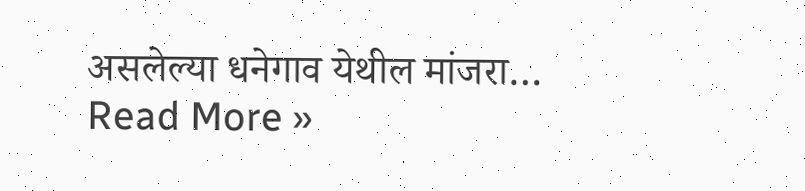असलेल्या धनेगाव येथील मांजरा…
Read More »